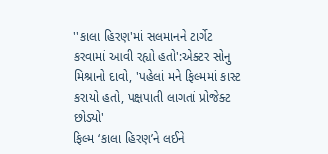''કાલા હિરણ'માં સલમાનને ટાર્ગેટ કરવામાં આવી રહ્યો હતો':એક્ટર સોનુ મિશ્રાનો દાવો, 'પહેલાં મને ફિલ્મમાં કાસ્ટ કરાયો હતો, પક્ષપાતી લાગતાં પ્રોજેક્ટ છોડ્યો'
ફિલ્મ ‘કાલા હિરણ’ને લઈને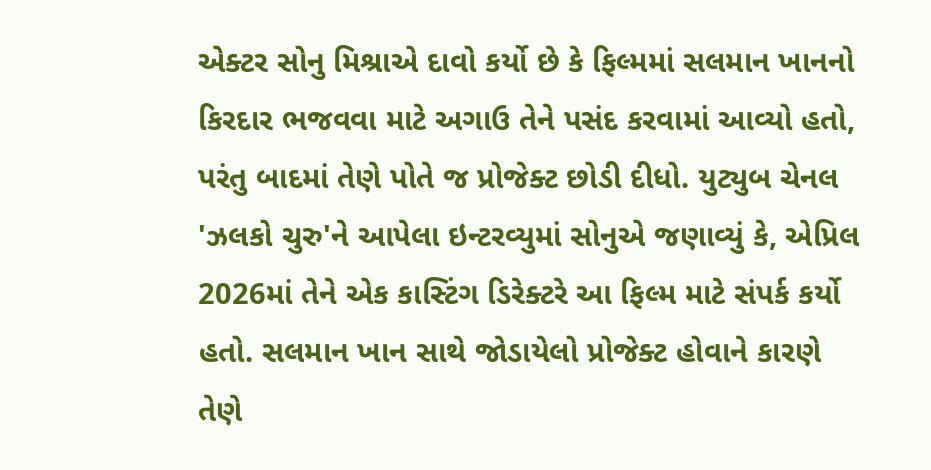એક્ટર સોનુ મિશ્રાએ દાવો કર્યો છે કે ફિલ્મમાં સલમાન ખાનનો કિરદાર ભજવવા માટે અગાઉ તેને પસંદ કરવામાં આવ્યો હતો, પરંતુ બાદમાં તેણે પોતે જ પ્રોજેક્ટ છોડી દીધો. યુટ્યુબ ચેનલ 'ઝલકો ચુરુ'ને આપેલા ઇન્ટરવ્યુમાં સોનુએ જણાવ્યું કે, એપ્રિલ 2026માં તેને એક કાસ્ટિંગ ડિરેક્ટરે આ ફિલ્મ માટે સંપર્ક કર્યો હતો. સલમાન ખાન સાથે જોડાયેલો પ્રોજેક્ટ હોવાને કારણે તેણે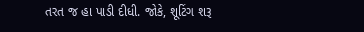તરત જ હા પાડી દીધી. જોકે, શૂટિંગ શરૂ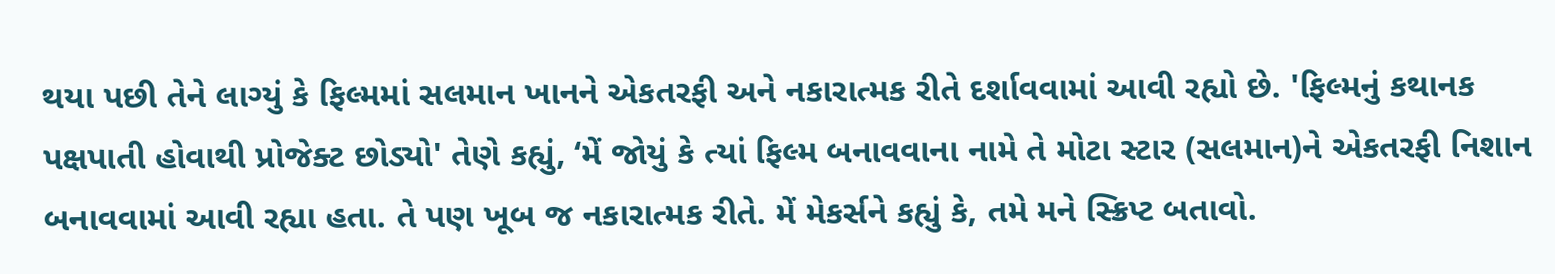થયા પછી તેને લાગ્યું કે ફિલ્મમાં સલમાન ખાનને એકતરફી અને નકારાત્મક રીતે દર્શાવવામાં આવી રહ્યો છે. 'ફિલ્મનું કથાનક પક્ષપાતી હોવાથી પ્રોજેક્ટ છોડ્યો' તેણે કહ્યું, ‘મેં જોયું કે ત્યાં ફિલ્મ બનાવવાના નામે તે મોટા સ્ટાર (સલમાન)ને એકતરફી નિશાન બનાવવામાં આવી રહ્યા હતા. તે પણ ખૂબ જ નકારાત્મક રીતે. મેં મેકર્સને કહ્યું કે, તમે મને સ્ક્રિપ્ટ બતાવો.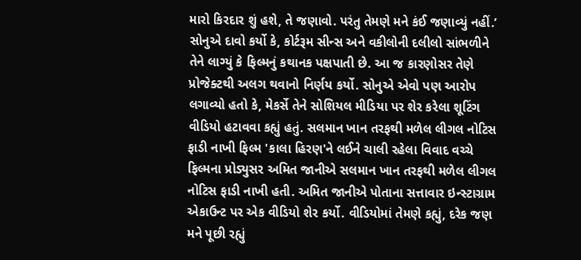મારો કિરદાર શું હશે, તે જણાવો. પરંતુ તેમણે મને કંઈ જણાવ્યું નહીં.’ સોનુએ દાવો કર્યો કે, કોર્ટરૂમ સીન્સ અને વકીલોની દલીલો સાંભળીને તેને લાગ્યું કે ફિલ્મનું કથાનક પક્ષપાતી છે. આ જ કારણોસર તેણે પ્રોજેક્ટથી અલગ થવાનો નિર્ણય કર્યો. સોનુએ એવો પણ આરોપ લગાવ્યો હતો કે, મેકર્સે તેને સોશિયલ મીડિયા પર શેર કરેલા શૂટિંગ વીડિયો હટાવવા કહ્યું હતું. સલમાન ખાન તરફથી મળેલ લીગલ નોટિસ ફાડી નાખી ફિલ્મ 'કાલા હિરણ'ને લઈને ચાલી રહેલા વિવાદ વચ્ચે ફિલ્મના પ્રોડ્યુસર અમિત જાનીએ સલમાન ખાન તરફથી મળેલ લીગલ નોટિસ ફાડી નાખી હતી. અમિત જાનીએ પોતાના સત્તાવાર ઇન્સ્ટાગ્રામ એકાઉન્ટ પર એક વીડિયો શેર કર્યો. વીડિયોમાં તેમણે કહ્યું, દરેક જણ મને પૂછી રહ્યું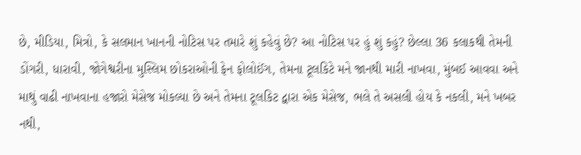છે, મીડિયા, મિત્રો, કે સલમાન ખાનની નોટિસ પર તમારે શું કહેવું છે? આ નોટિસ પર હું શું કહું? છેલ્લા 36 કલાકથી તેમની ડોંગરી, ધારાવી, જોગેશ્વરીના મુસ્લિમ છોકરાઓની ફેન ફોલોઈંગ, તેમના ટૂલકિટે મને જાનથી મારી નાખવા, મુંબઈ આવવા અને માથું વાઢી નાખવાના હજારો મેસેજ મોકલ્યા છે અને તેમના ટૂલકિટ દ્વારા એક મેસેજ, ભલે તે અસલી હોય કે નકલી, મને ખબર નથી,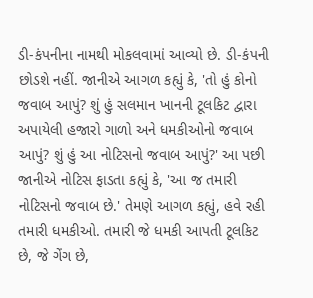ડી-કંપનીના નામથી મોકલવામાં આવ્યો છે. ડી-કંપની છોડશે નહીં. જાનીએ આગળ કહ્યું કે, 'તો હું કોનો જવાબ આપું? શું હું સલમાન ખાનની ટૂલકિટ દ્વારા અપાયેલી હજારો ગાળો અને ધમકીઓનો જવાબ આપું? શું હું આ નોટિસનો જવાબ આપું?' આ પછી જાનીએ નોટિસ ફાડતા કહ્યું કે, 'આ જ તમારી નોટિસનો જવાબ છે.' તેમણે આગળ કહ્યું, હવે રહી તમારી ધમકીઓ. તમારી જે ધમકી આપતી ટૂલકિટ છે, જે ગેંગ છે,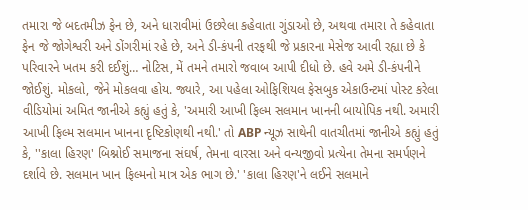તમારા જે બદતમીઝ ફેન છે, અને ધારાવીમાં ઉછરેલા કહેવાતા ગુંડાઓ છે, અથવા તમારા તે કહેવાતા ફેન જે જોગેશ્વરી અને ડોંગરીમાં રહે છે, અને ડી-કંપની તરફથી જે પ્રકારના મેસેજ આવી રહ્યા છે કે પરિવારને ખતમ કરી દઈશું… નોટિસ, મેં તમને તમારો જવાબ આપી દીધો છે. હવે અમે ડી-કંપનીને જોઈશું. મોકલો, જેને મોકલવા હોય. જ્યારે, આ પહેલા ઓફિશિયલ ફેસબુક એકાઉન્ટમાં પોસ્ટ કરેલા વીડિયોમાં અમિત જાનીએ કહ્યું હતું કે, 'અમારી આખી ફિલ્મ સલમાન ખાનની બાયોપિક નથી. અમારી આખી ફિલ્મ સલમાન ખાનના દૃષ્ટિકોણથી નથી.' તો ABP ન્યૂઝ સાથેની વાતચીતમાં જાનીએ કહ્યું હતું કે, ''કાલા હિરણ' બિશ્નોઈ સમાજના સંઘર્ષ, તેમના વારસા અને વન્યજીવો પ્રત્યેના તેમના સમર્પણને દર્શાવે છે. સલમાન ખાન ફિલ્મનો માત્ર એક ભાગ છે.' 'કાલા હિરણ'ને લઈને સલમાને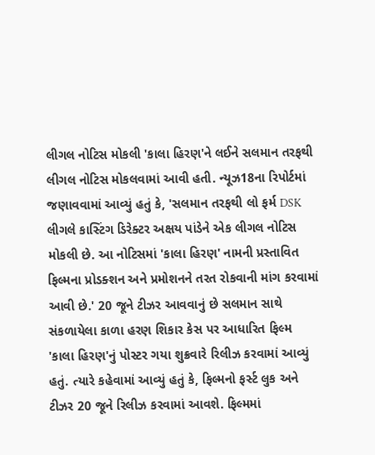લીગલ નોટિસ મોકલી 'કાલા હિરણ'ને લઈને સલમાન તરફથી લીગલ નોટિસ મોકલવામાં આવી હતી. ન્યૂઝ18ના રિપોર્ટમાં જણાવવામાં આવ્યું હતું કે, 'સલમાન તરફથી લો ફર્મ DSK લીગલે કાસ્ટિંગ ડિરેક્ટર અક્ષય પાંડેને એક લીગલ નોટિસ મોકલી છે. આ નોટિસમાં 'કાલા હિરણ' નામની પ્રસ્તાવિત ફિલ્મના પ્રોડક્શન અને પ્રમોશનને તરત રોકવાની માંગ કરવામાં આવી છે.' 20 જૂને ટીઝર આવવાનું છે સલમાન સાથે સંકળાયેલા કાળા હરણ શિકાર કેસ પર આધારિત ફિલ્મ 'કાલા હિરણ'નું પોસ્ટર ગયા શુક્રવારે રિલીઝ કરવામાં આવ્યું હતું. ત્યારે કહેવામાં આવ્યું હતું કે, ફિલ્મનો ફર્સ્ટ લુક અને ટીઝર 20 જૂને રિલીઝ કરવામાં આવશે. ફિલ્મમાં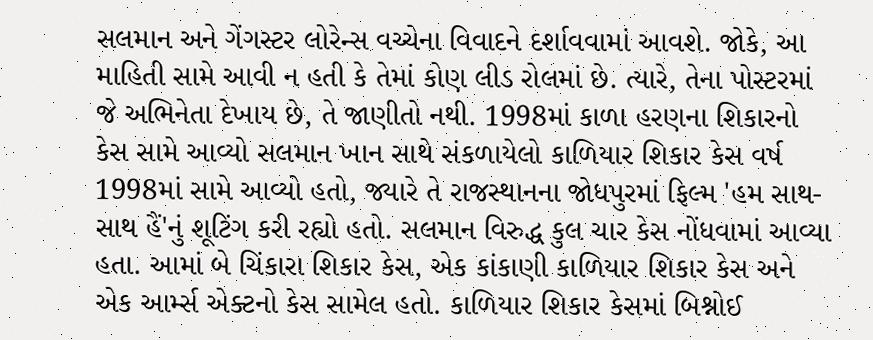સલમાન અને ગેંગસ્ટર લોરેન્સ વચ્ચેના વિવાદને દર્શાવવામાં આવશે. જોકે, આ માહિતી સામે આવી ન હતી કે તેમાં કોણ લીડ રોલમાં છે. ત્યારે, તેના પોસ્ટરમાં જે અભિનેતા દેખાય છે, તે જાણીતો નથી. 1998માં કાળા હરણના શિકારનો કેસ સામે આવ્યો સલમાન ખાન સાથે સંકળાયેલો કાળિયાર શિકાર કેસ વર્ષ 1998માં સામે આવ્યો હતો, જ્યારે તે રાજસ્થાનના જોધપુરમાં ફિલ્મ 'હમ સાથ-સાથ હૈં'નું શૂટિંગ કરી રહ્યો હતો. સલમાન વિરુદ્ધ કુલ ચાર કેસ નોંધવામાં આવ્યા હતા. આમાં બે ચિંકારા શિકાર કેસ, એક કાંકાણી કાળિયાર શિકાર કેસ અને એક આર્મ્સ એક્ટનો કેસ સામેલ હતો. કાળિયાર શિકાર કેસમાં બિશ્નોઈ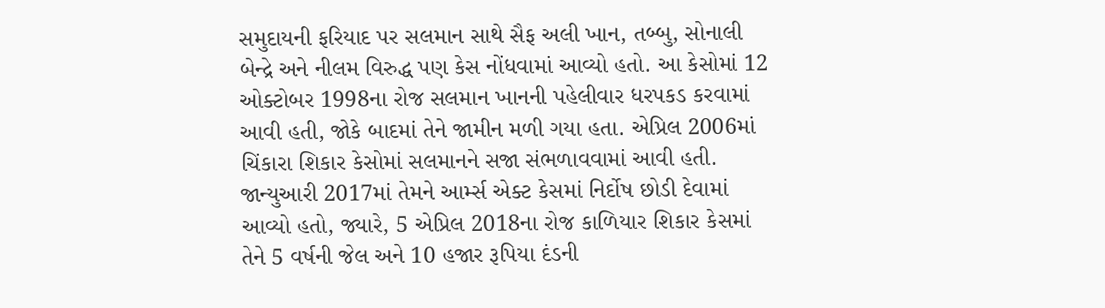સમુદાયની ફરિયાદ પર સલમાન સાથે સૈફ અલી ખાન, તબ્બુ, સોનાલી બેન્દ્રે અને નીલમ વિરુદ્ધ પણ કેસ નોંધવામાં આવ્યો હતો. આ કેસોમાં 12 ઓક્ટોબર 1998ના રોજ સલમાન ખાનની પહેલીવાર ધરપકડ કરવામાં આવી હતી, જોકે બાદમાં તેને જામીન મળી ગયા હતા. એપ્રિલ 2006માં ચિંકારા શિકાર કેસોમાં સલમાનને સજા સંભળાવવામાં આવી હતી. જાન્યુઆરી 2017માં તેમને આર્મ્સ એક્ટ કેસમાં નિર્દોષ છોડી દેવામાં આવ્યો હતો, જ્યારે, 5 એપ્રિલ 2018ના રોજ કાળિયાર શિકાર કેસમાં તેને 5 વર્ષની જેલ અને 10 હજાર રૂપિયા દંડની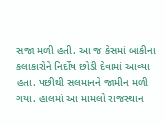સજા મળી હતી. આ જ કેસમાં બાકીના કલાકારોને નિર્દોષ છોડી દેવામાં આવ્યા હતા. પછીથી સલમાનને જામીન મળી ગયા. હાલમાં આ મામલો રાજસ્થાન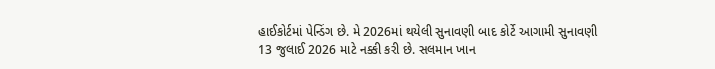હાઈકોર્ટમાં પેન્ડિંગ છે. મે 2026માં થયેલી સુનાવણી બાદ કોર્ટે આગામી સુનાવણી 13 જુલાઈ 2026 માટે નક્કી કરી છે. સલમાન ખાન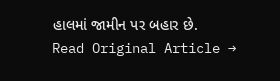હાલમાં જામીન પર બહાર છે.
Read Original Article →